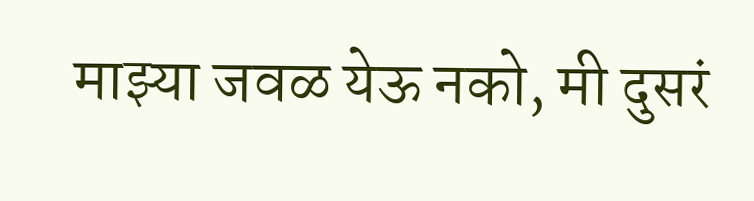माझ्या जवळ येऊ नको, मी दुसरं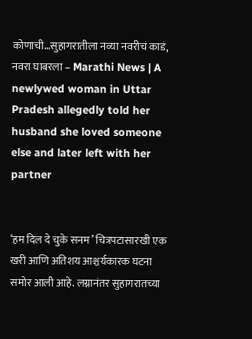कोणाची…सुहागरातीला नव्या नवरीचं काडं, नवरा घाबरला – Marathi News | A newlywed woman in Uttar Pradesh allegedly told her husband she loved someone else and later left with her partner


‘हम दिल दे चुके सनम’ चित्रपटासारखी एक खरी आणि अतिशय आश्चर्यकारक घटना समोर आली आहे. लग्नानंतर सुहागरातच्या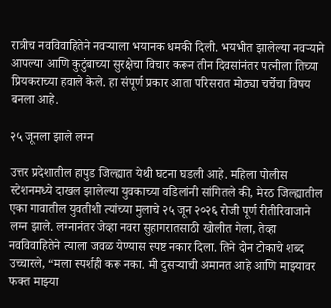रात्रीच नवविवाहितेने नवऱ्याला भयानक धमकी दिली. भयभीत झालेल्या नवऱ्याने आपल्या आणि कुटुंबाच्या सुरक्षेचा विचार करून तीन दिवसांनंतर पत्नीला तिच्या प्रियकराच्या हवाले केले. हा संपूर्ण प्रकार आता परिसरात मोठ्या चर्चेचा विषय बनला आहे.

२५ जूनला झाले लग्न

उत्तर प्रदेशातील हापुड जिल्ह्यात येथी घटना घडली आहे. महिला पोलीस स्टेशनमध्ये दाखल झालेल्या युवकाच्या वडिलांनी सांगितले की, मेरठ जिल्ह्यातील एका गावातील युवतीशी त्यांच्या मुलाचे २५ जून २०२६ रोजी पूर्ण रीतीरिवाजाने लग्न झाले. लग्नानंतर जेव्हा नवरा सुहागरातसाठी खोलीत गेला, तेव्हा नवविवाहितेने त्याला जवळ येण्यास स्पष्ट नकार दिला. तिने दोन टोकाचे शब्द उच्चारले, “मला स्पर्शही करू नका. मी दुसऱ्याची अमानत आहे आणि माझ्यावर फक्त माझ्या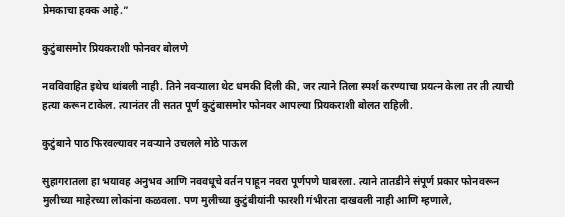प्रेमकाचा हक्क आहे.”

कुटुंबासमोर प्रियकराशी फोनवर बोलणे

नवविवाहित इथेच थांबली नाही. तिने नवऱ्याला थेट धमकी दिली की, जर त्याने तिला स्पर्श करण्याचा प्रयत्न केला तर ती त्याची हत्या करून टाकेल. त्यानंतर ती सतत पूर्ण कुटुंबासमोर फोनवर आपल्या प्रियकराशी बोलत राहिली.

कुटुंबाने पाठ फिरवल्यावर नवऱ्याने उचलले मोठे पाऊल

सुहागरातला हा भयावह अनुभव आणि नववधूचे वर्तन पाहून नवरा पूर्णपणे घाबरला. त्याने तातडीने संपूर्ण प्रकार फोनवरून मुलीच्या माहेरच्या लोकांना कळवला. पण मुलीच्या कुटुंबीयांनी फारशी गंभीरता दाखवली नाही आणि म्हणाले,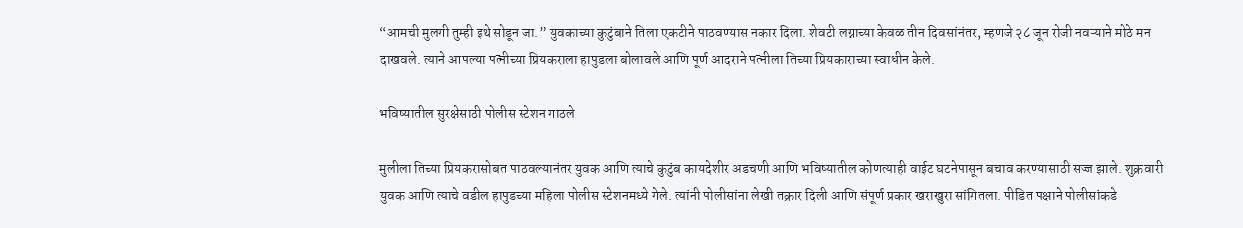“आमची मुलगी तुम्ही इथे सोडून जा.” युवकाच्या कुटुंबाने तिला एकटीने पाठवण्यास नकार दिला. शेवटी लग्नाच्या केवळ तीन दिवसांनंतर, म्हणजे २८ जून रोजी नवऱ्याने मोठे मन दाखवले. त्याने आपल्या पत्नीच्या प्रियकराला हापुडला बोलावले आणि पूर्ण आदराने पत्नीला तिच्या प्रियकाराच्या स्वाधीन केले.

भविष्यातील सुरक्षेसाठी पोलीस स्टेशन गाठले

मुलीला तिच्या प्रियकरासोबत पाठवल्यानंतर युवक आणि त्याचे कुटुंब कायदेशीर अडचणी आणि भविष्यातील कोणत्याही वाईट घटनेपासून बचाव करण्यासाठी सज्ज झाले. शुक्रवारी युवक आणि त्याचे वडील हापुडच्या महिला पोलीस स्टेशनमध्ये गेले. त्यांनी पोलीसांना लेखी तक्रार दिली आणि संपूर्ण प्रकार खराखुरा सांगितला. पीडित पक्षाने पोलीसांकडे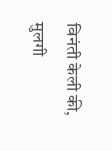विनंती केली की, मुलगी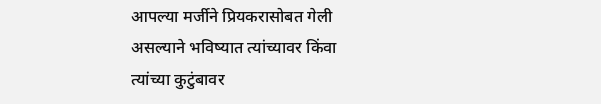आपल्या मर्जीने प्रियकरासोबत गेली असल्याने भविष्यात त्यांच्यावर किंवा त्यांच्या कुटुंबावर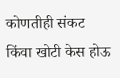कोणतीही संकट किंवा खोटी केस होऊ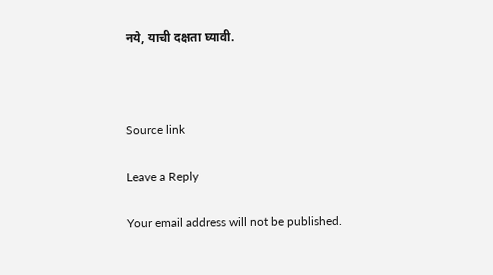नये, याची दक्षता घ्यावी.



Source link

Leave a Reply

Your email address will not be published.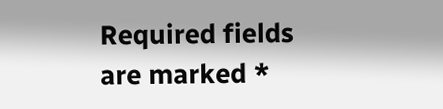Required fields are marked *